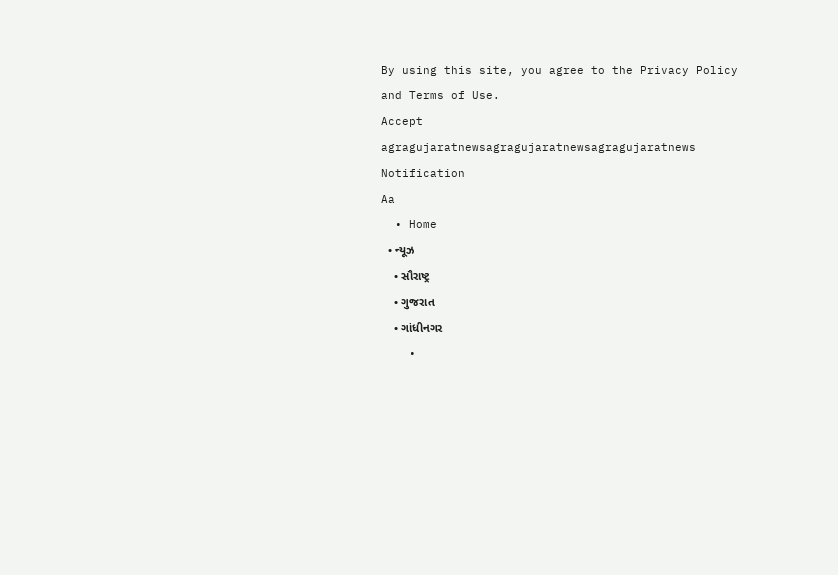By using this site, you agree to the Privacy Policy and Terms of Use.
Accept
agragujaratnewsagragujaratnewsagragujaratnews
Notification
Aa
  • Home
  • ન્યૂઝ
    • સૌરાષ્ટ્ર
    • ગુજરાત
    • ગાંધીનગર
    •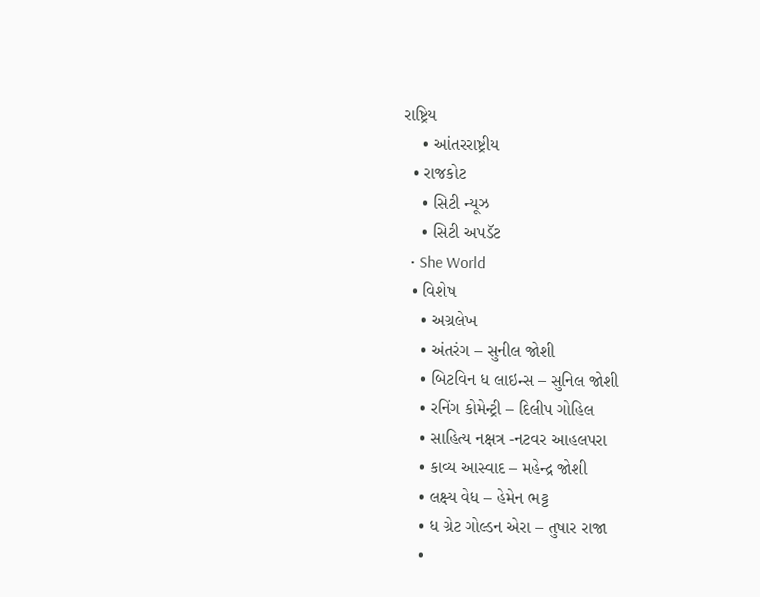રાષ્ટ્રિય
    • આંતરરાષ્ટ્રીય
  • રાજકોટ
    • સિટી ન્યૂઝ
    • સિટી અપડૅટ
  • She World
  • વિશેષ
    • અગ્રલેખ
    • અંતરંગ – સુનીલ જોશી
    • બિટવિન ધ લાઇન્સ – સુનિલ જોશી
    • રનિંગ કોમેન્ટ્રી – દિલીપ ગોહિલ
    • સાહિત્ય નક્ષત્ર -નટવર આહલપરા
    • કાવ્ય આસ્વાદ – મહેન્દ્ર જોશી
    • લક્ષ્ય વેધ – હેમેન ભટ્ટ
    • ધ ગ્રેટ ગોલ્ડન એરા – તુષાર રાજા
    •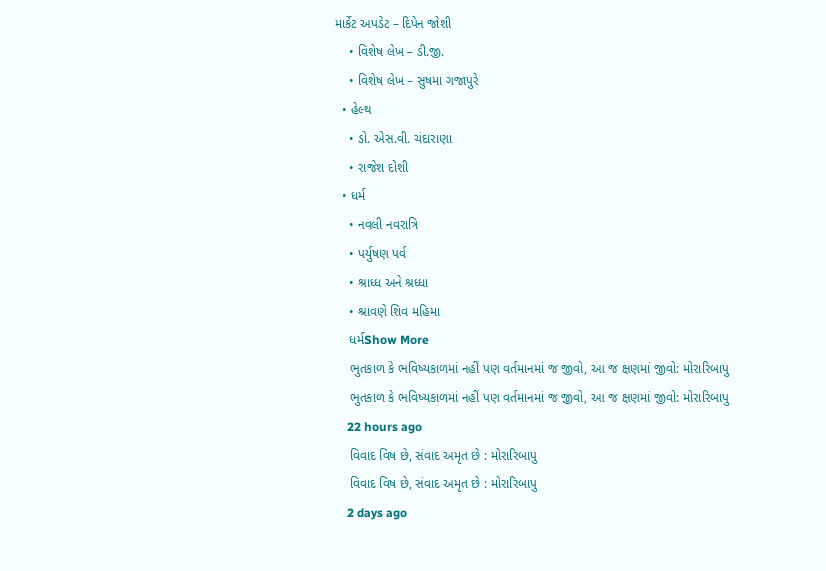માર્કેટ અપડેટ – દિપેન જોશી
    • વિશેષ લેખ – ડી.જી.
    • વિશેષ લેખ – સુષમા ગજાપુરે
  • હેલ્થ
    • ડો. એસ.વી. ચંદારાણા
    • રાજેશ દોશી
  • ધર્મ
    • નવલી નવરાત્રિ
    • પર્યુષણ પર્વ
    • શ્રાધ્ધ અને શ્રધ્ધા
    • શ્રાવણે શિવ મહિમા
    ધર્મShow More
    ભુતકાળ કે ભવિષ્યકાળમાં નહીં પણ વર્તમાનમાં જ જીવો, આ જ ક્ષણમાં જીવો: મોરારિબાપુ
    ભુતકાળ કે ભવિષ્યકાળમાં નહીં પણ વર્તમાનમાં જ જીવો, આ જ ક્ષણમાં જીવો: મોરારિબાપુ
    22 hours ago
    વિવાદ વિષ છે, સંવાદ અમૃત છે : મોરારિબાપુ
    વિવાદ વિષ છે, સંવાદ અમૃત છે : મોરારિબાપુ
    2 days ago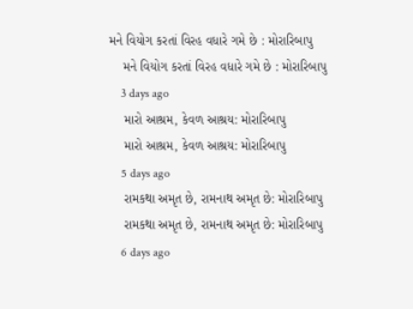મને વિયોગ કરતાં વિરહ વધારે ગમે છે : મોરારિબાપુ
    મને વિયોગ કરતાં વિરહ વધારે ગમે છે : મોરારિબાપુ
    3 days ago
    મારો આશ્રમ, કેવળ આશ્રય: મોરારિબાપુ
    મારો આશ્રમ, કેવળ આશ્રય: મોરારિબાપુ
    5 days ago
    રામકથા અમૃત છે, રામનાથ અમૃત છે: મોરારિબાપુ
    રામકથા અમૃત છે, રામનાથ અમૃત છે: મોરારિબાપુ
    6 days ago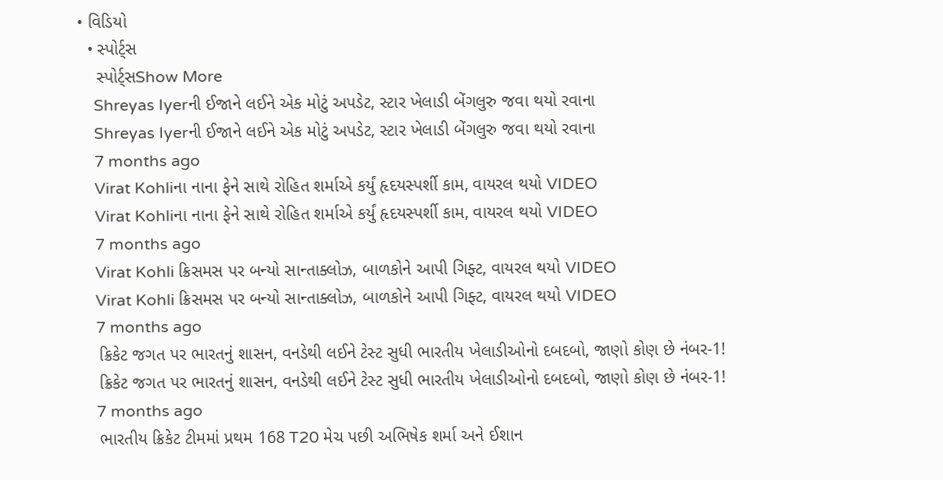• વિડિયો
  • સ્પોર્ટ્સ
    સ્પોર્ટ્સShow More
    Shreyas Iyerની ઈજાને લઈને એક મોટું અપડેટ, સ્ટાર ખેલાડી બેંગલુરુ જવા થયો રવાના
    Shreyas Iyerની ઈજાને લઈને એક મોટું અપડેટ, સ્ટાર ખેલાડી બેંગલુરુ જવા થયો રવાના
    7 months ago
    Virat Kohliના નાના ફેને સાથે રોહિત શર્માએ કર્યું હૃદયસ્પર્શી કામ, વાયરલ થયો VIDEO
    Virat Kohliના નાના ફેને સાથે રોહિત શર્માએ કર્યું હૃદયસ્પર્શી કામ, વાયરલ થયો VIDEO
    7 months ago
    Virat Kohli ક્રિસમસ પર બન્યો સાન્તાક્લોઝ, બાળકોને આપી ગિફ્ટ, વાયરલ થયો VIDEO
    Virat Kohli ક્રિસમસ પર બન્યો સાન્તાક્લોઝ, બાળકોને આપી ગિફ્ટ, વાયરલ થયો VIDEO
    7 months ago
    ક્રિકેટ જગત પર ભારતનું શાસન, વનડેથી લઈને ટેસ્ટ સુધી ભારતીય ખેલાડીઓનો દબદબો, જાણો કોણ છે નંબર-1!
    ક્રિકેટ જગત પર ભારતનું શાસન, વનડેથી લઈને ટેસ્ટ સુધી ભારતીય ખેલાડીઓનો દબદબો, જાણો કોણ છે નંબર-1!
    7 months ago
    ભારતીય ક્રિકેટ ટીમમાં પ્રથમ 168 T20 મેચ પછી અભિષેક શર્મા અને ઈશાન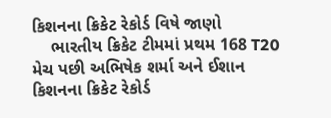કિશનના ક્રિકેટ રેકોર્ડ વિષે જાણો
    ભારતીય ક્રિકેટ ટીમમાં પ્રથમ 168 T20 મેચ પછી અભિષેક શર્મા અને ઈશાન કિશનના ક્રિકેટ રેકોર્ડ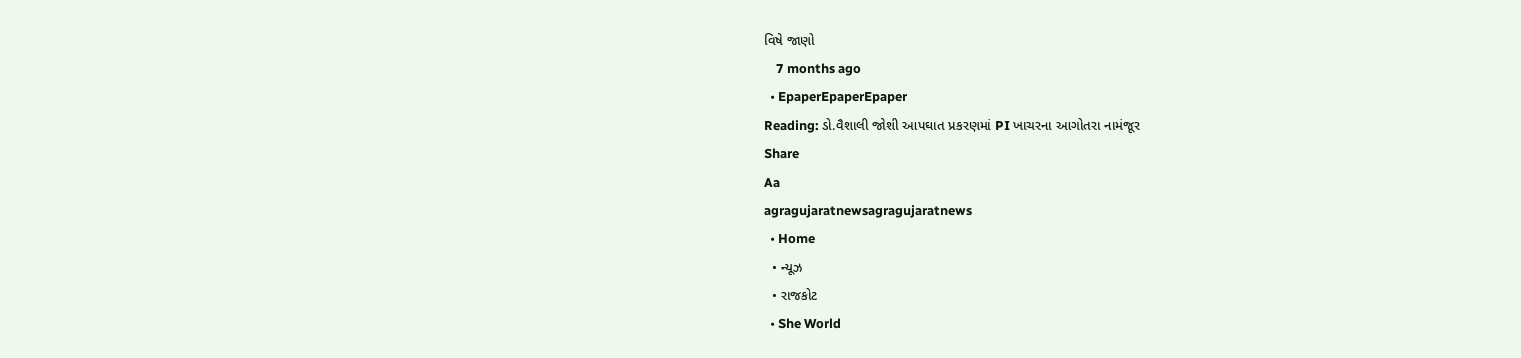વિષે જાણો
    7 months ago
  • EpaperEpaperEpaper
Reading: ડો.વૈશાલી જોશી આપઘાત પ્રકરણમાં PI ખાચરના આગોતરા નામંજૂર
Share
Aa
agragujaratnewsagragujaratnews
  • Home
  • ન્યૂઝ
  • રાજકોટ
  • She World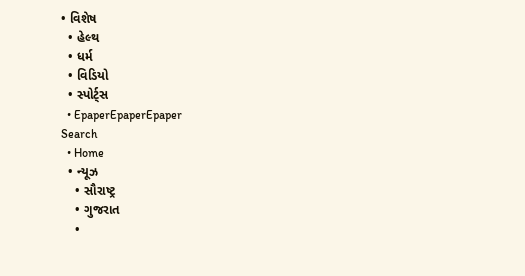• વિશેષ
  • હેલ્થ
  • ધર્મ
  • વિડિયો
  • સ્પોર્ટ્સ
  • EpaperEpaperEpaper
Search
  • Home
  • ન્યૂઝ
    • સૌરાષ્ટ્ર
    • ગુજરાત
    •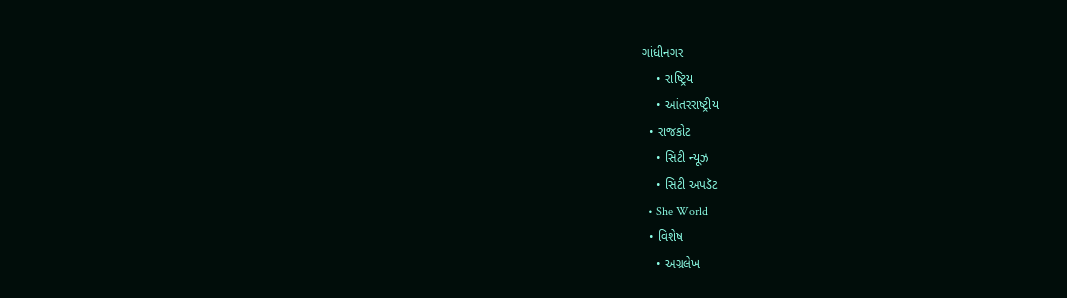ગાંધીનગર
    • રાષ્ટ્રિય
    • આંતરરાષ્ટ્રીય
  • રાજકોટ
    • સિટી ન્યૂઝ
    • સિટી અપડૅટ
  • She World
  • વિશેષ
    • અગ્રલેખ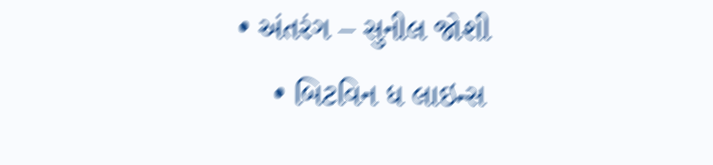• અંતરંગ – સુનીલ જોશી
    • બિટવિન ધ લાઇન્સ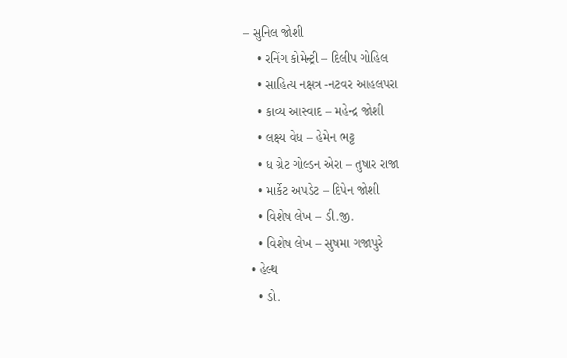– સુનિલ જોશી
    • રનિંગ કોમેન્ટ્રી – દિલીપ ગોહિલ
    • સાહિત્ય નક્ષત્ર -નટવર આહલપરા
    • કાવ્ય આસ્વાદ – મહેન્દ્ર જોશી
    • લક્ષ્ય વેધ – હેમેન ભટ્ટ
    • ધ ગ્રેટ ગોલ્ડન એરા – તુષાર રાજા
    • માર્કેટ અપડેટ – દિપેન જોશી
    • વિશેષ લેખ – ડી.જી.
    • વિશેષ લેખ – સુષમા ગજાપુરે
  • હેલ્થ
    • ડો.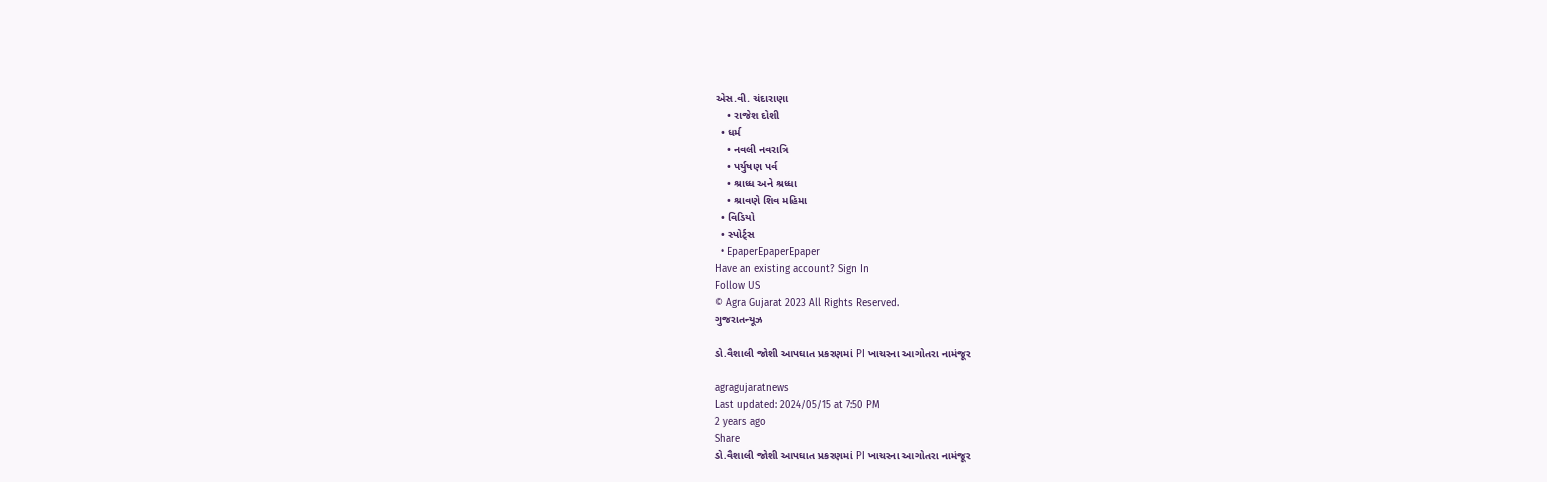એસ.વી. ચંદારાણા
    • રાજેશ દોશી
  • ધર્મ
    • નવલી નવરાત્રિ
    • પર્યુષણ પર્વ
    • શ્રાધ્ધ અને શ્રધ્ધા
    • શ્રાવણે શિવ મહિમા
  • વિડિયો
  • સ્પોર્ટ્સ
  • EpaperEpaperEpaper
Have an existing account? Sign In
Follow US
© Agra Gujarat 2023 All Rights Reserved.
ગુજરાતન્યૂઝ

ડો.વૈશાલી જોશી આપઘાત પ્રકરણમાં PI ખાચરના આગોતરા નામંજૂર

agragujaratnews
Last updated: 2024/05/15 at 7:50 PM
2 years ago
Share
ડો.વૈશાલી જોશી આપઘાત પ્રકરણમાં PI ખાચરના આગોતરા નામંજૂર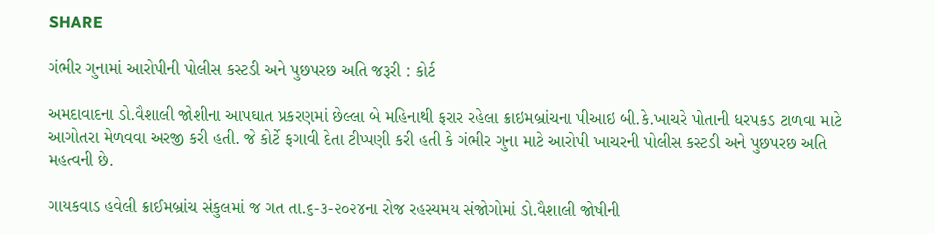SHARE

ગંભીર ગુનામાં આરોપીની પોલીસ કસ્ટડી અને પુછપરછ અતિ જરૂરી : કોર્ટ

અમદાવાદના ડો.વૈશાલી જોશીના આપઘાત પ્રકરણમાં છેલ્લા બે મહિનાથી ફરાર રહેલા ક્રાઇમબ્રાંચના પીઆઇ બી.કે.ખાચરે પોતાની ધરપકડ ટાળવા માટે આગોતરા મેળવવા અરજી કરી હતી. જે કોર્ટે ફગાવી દેતા ટીપ્પણી કરી હતી કે ગંભીર ગુના માટે આરોપી ખાચરની પોલીસ કસ્ટડી અને પુછપરછ અતિ મહત્વની છે.

ગાયકવાડ હવેલી ક્રાઈમબ્રાંચ સંકુલમાં જ ગત તા.૬-૩-૨૦૨૪ના રોજ રહસ્યમય સંજોગોમાં ડો.વૈશાલી જોષીની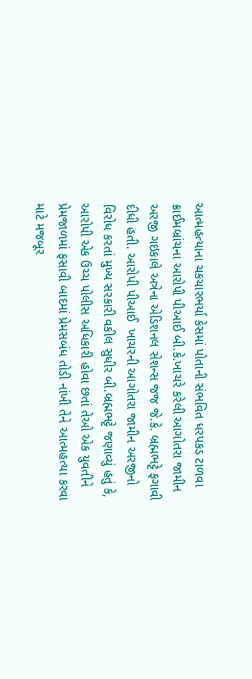આત્મહત્યાના ચકચારભર્યા કેસમાં પોતાની સંભવિત ધરપકડ ટાળવા ક્રાઈમબ્રાંચના આરોપી પીઆઈ બી.કે.ખાચરે કરેલી આગોતરા જામીન અરજી ગઇકાલે અત્રેના એડિશનલ સેશન્સ જજ જે.કે. બ્રહ્મભટ્ટે ફગાવી દીધી હતી. આરોપી પીઆઈ  ખાચરની આગોતરા જામીન અરજીનો વિરોધ કરતાં મુખ્ય સરકારી વકીલ સુધીર બી.બ્રહ્મભટ્ટે જણાવ્યું હતું કે, આરોપી એક ઉચ્ચ પોલીસ અધિકારી હોવા છતાં તેઓ એક યુવતીને પ્રેમજાળમાં ફસાવી બાદમાં પ્રેમસબંધ તોડી નાંખી તેને આત્મહત્યા કરવા માટે મજબૂર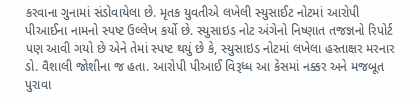કરવાના ગુનામાં સંડોવાયેલા છે. મૃતક યુવતીએ લખેલી સ્યુસાઈટ નોટમાં આરોપી પીઆઈના નામનો સ્પષ્ટ ઉલ્લેખ કર્યો છે. સ્યુસાઇડ નોટ અંગેનો નિષ્ણાત તજજ્ઞનો રિપોર્ટ પણ આવી ગયો છે એને તેમાં સ્પષ્ટ થયું છે કે, સ્યુસાઇડ નોટમાં લખેલા હસ્તાક્ષર મરનાર ડો. વૈશાલી જોશીના જ હતા. આરોપી પીઆઈ વિરૂધ્ધ આ કેસમાં નક્કર અને મજબૂત પુરાવા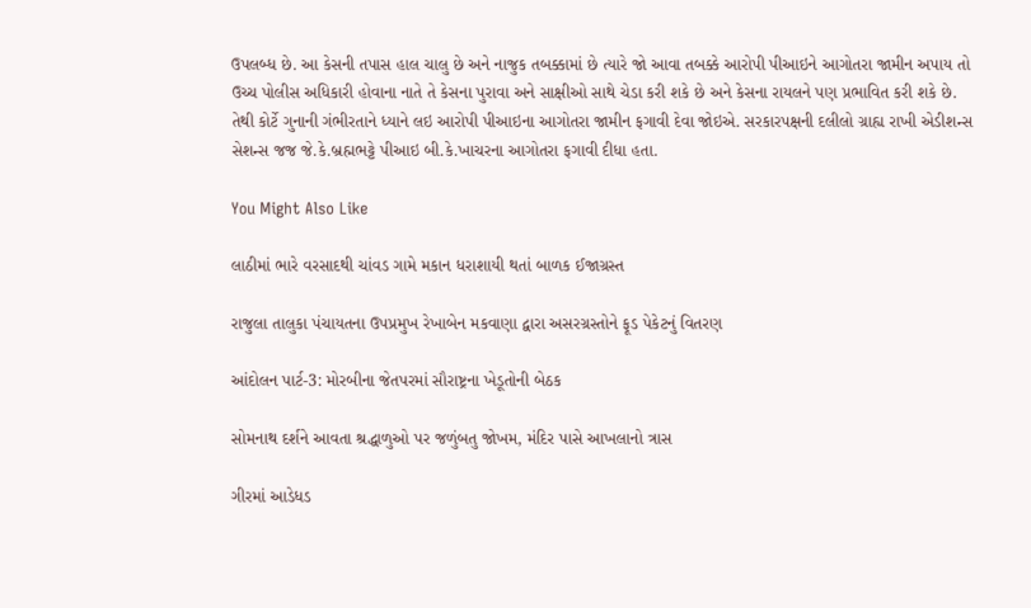ઉપલબ્ધ છે. આ કેસની તપાસ હાલ ચાલુ છે અને નાજુક તબક્કામાં છે ત્યારે જો આવા તબક્કે આરોપી પીઆઇને આગોતરા જામીન અપાય તો ઉચ્ચ પોલીસ અધિકારી હોવાના નાતે તે કેસના પુરાવા અને સાક્ષીઓ સાથે ચેડા કરી શકે છે અને કેસના રાયલને પણ પ્રભાવિત કરી શકે છે. તેથી કોર્ટે ગુનાની ગંભીરતાને ધ્યાને લઇ આરોપી પીઆઇના આગોતરા જામીન ફગાવી દેવા જોઇએ. સરકારપક્ષની દલીલો ગ્રાહ્ય રાખી એડીશન્સ સેશન્સ જજ જે.કે.બ્રહ્મભટ્ટે પીઆઇ બી.કે.ખાચરના આગોતરા ફગાવી દીધા હતા.

You Might Also Like

લાઠીમાં ભારે વરસાદથી ચાંવડ ગામે મકાન ધરાશાયી થતાં બાળક ઈજાગ્રસ્ત

રાજુલા તાલુકા પંચાયતના ઉપપ્રમુખ રેખાબેન મકવાણા દ્વારા અસરગ્રસ્તોને ફૂડ પેકેટનું વિતરણ

આંદોલન પાર્ટ-3: મોરબીના જેતપરમાં સૌરાષ્ટ્રના ખેડૂતોની બેઠક

સોમનાથ દર્શને આવતા શ્રદ્ધાળુઓ પર જળુંબતુ જોખમ, મંદિર પાસે આખલાનો ત્રાસ

ગીરમાં આડેધડ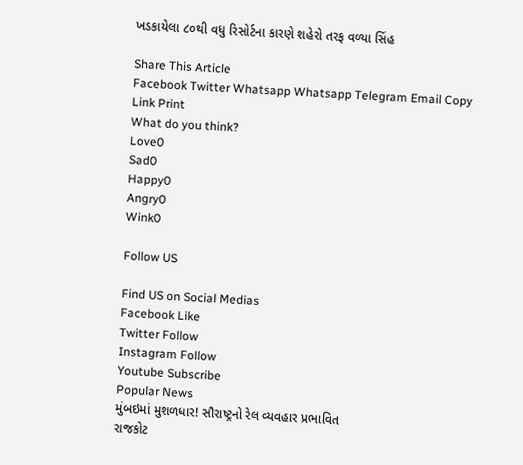ખડકાયેલા ૮૦થી વધુ રિસોર્ટના કારણે શહેરો તરફ વળ્યા સિંહ

Share This Article
Facebook Twitter Whatsapp Whatsapp Telegram Email Copy Link Print
What do you think?
Love0
Sad0
Happy0
Angry0
Wink0

Follow US

Find US on Social Medias
Facebook Like
Twitter Follow
Instagram Follow
Youtube Subscribe
Popular News
મુંબઇમાં મુશળધાર! સૌરાષ્ટ્રનો રેલ વ્યવહાર પ્રભાવિત
રાજકોટ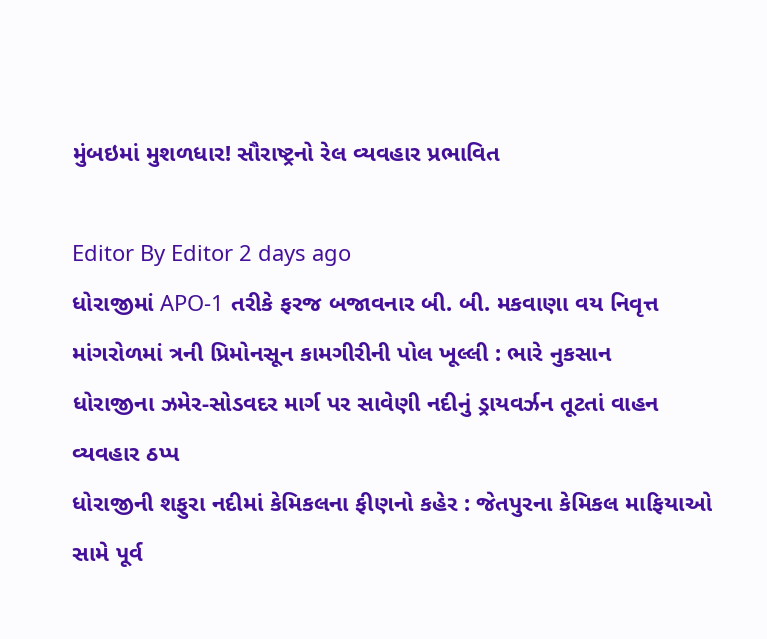મુંબઇમાં મુશળધાર! સૌરાષ્ટ્રનો રેલ વ્યવહાર પ્રભાવિત

Editor By Editor 2 days ago
ધોરાજીમાં APO-1 તરીકે ફરજ બજાવનાર બી. બી. મકવાણા વય નિવૃત્ત
માંગરોળમાં ત્રની પ્રિમોનસૂન કામગીરીની પોલ ખૂલ્લી : ભારે નુકસાન
ધોરાજીના ઝમેર-સોડવદર માર્ગ પર સાવેણી નદીનું ડ્રાયવર્ઝન તૂટતાં વાહન વ્યવહાર ઠપ્પ
ધોરાજીની શફુરા નદીમાં કેમિકલના ફીણનો કહેર : જેતપુરના કેમિકલ માફિયાઓ સામે પૂર્વ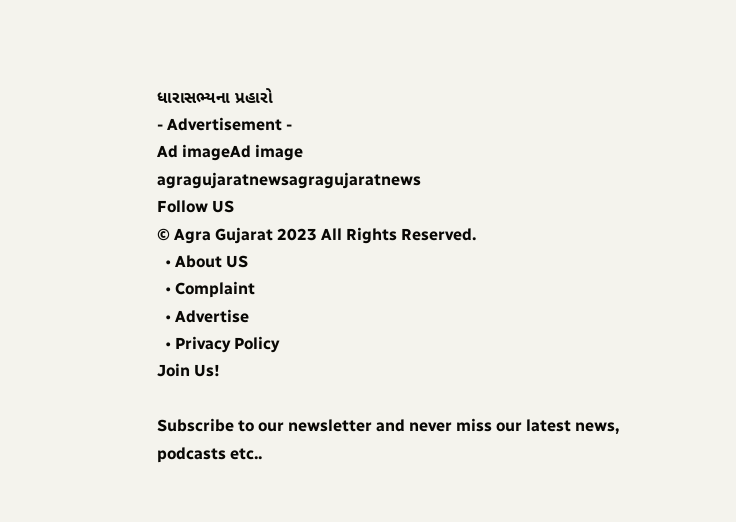ધારાસભ્યના પ્રહારો
- Advertisement -
Ad imageAd image
agragujaratnewsagragujaratnews
Follow US
© Agra Gujarat 2023 All Rights Reserved.
  • About US
  • Complaint
  • Advertise
  • Privacy Policy
Join Us!

Subscribe to our newsletter and never miss our latest news, podcasts etc..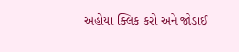અહોયા ક્લિક કરો અને જોડાઈ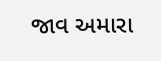જાવ અમારા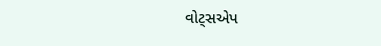વોટ્સએપ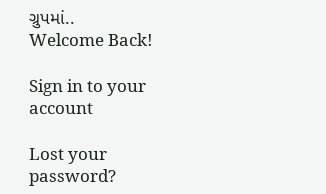ગ્રુપમાં..
Welcome Back!

Sign in to your account

Lost your password?